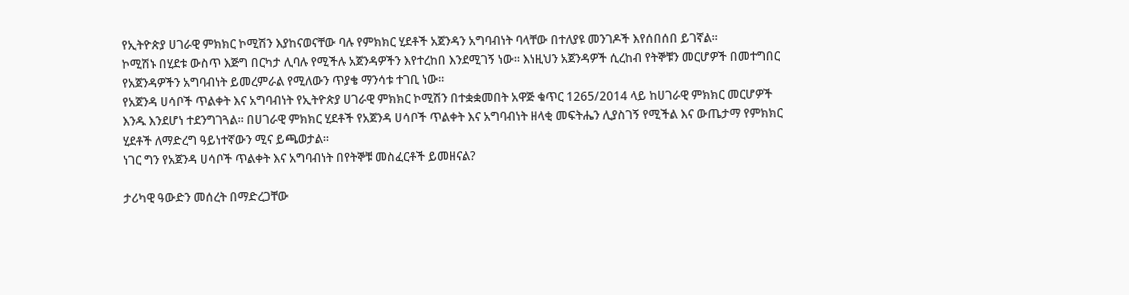የኢትዮጵያ ሀገራዊ ምክክር ኮሚሽን እያከናወናቸው ባሉ የምክክር ሂደቶች አጀንዳን አግባብነት ባላቸው በተለያዩ መንገዶች እየሰበሰበ ይገኛል፡፡
ኮሚሽኑ በሂደቱ ውስጥ እጅግ በርካታ ሊባሉ የሚችሉ አጀንዳዎችን እየተረከበ እንደሚገኝ ነው፡፡ እነዚህን አጀንዳዎች ሲረከብ የትኞቹን መርሆዎች በመተግበር የአጀንዳዎችን አግባብነት ይመረምራል የሚለውን ጥያቄ ማንሳቱ ተገቢ ነው፡፡
የአጀንዳ ሀሳቦች ጥልቀት እና አግባብነት የኢትዮጵያ ሀገራዊ ምክክር ኮሚሽን በተቋቋመበት አዋጅ ቁጥር 1265/2014 ላይ ከሀገራዊ ምክክር መርሆዎች እንዱ እንደሆነ ተደንግገጓል፡፡ በሀገራዊ ምክክር ሂደቶች የአጀንዳ ሀሳቦች ጥልቀት እና አግባብነት ዘላቂ መፍትሔን ሊያስገኝ የሚችል እና ውጤታማ የምክክር ሂደቶች ለማድረግ ዓይነተኛውን ሚና ይጫወታል፡፡
ነገር ግን የአጀንዳ ሀሳቦች ጥልቀት እና አግባብነት በየትኞቹ መስፈርቶች ይመዘናል?

ታሪካዊ ዓውድን መሰረት በማድረጋቸው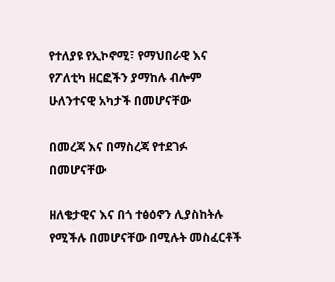የተለያዩ የኢኮኖሚ፣ የማህበራዊ እና የፖለቲካ ዘርፎችን ያማከሉ ብሎም ሁለንተናዊ አካታች በመሆናቸው

በመረጃ እና በማስረጃ የተደገፉ በመሆናቸው

ዘለቄታዊና እና በጎ ተፅዕኖን ሊያስከትሉ የሚችሉ በመሆናቸው በሚሉት መስፈርቶች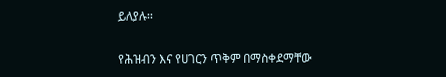ይለያሉ፡፡

የሕዝብን እና የሀገርን ጥቅም በማስቀደማቸው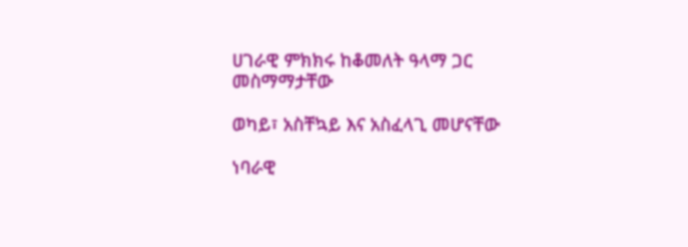ሀገራዊ ምክክሩ ከቆመለት ዓላማ ጋር መስማማታቸው

ወካይ፣ አስቸኳይ እና አስፈላጊ መሆናቸው

ነባራዊ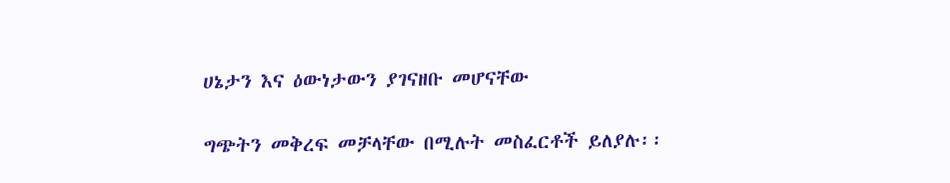ሀኔታን እና ዕውነታውን ያገናዘቡ መሆናቸው

ግጭትን መቅረፍ መቻላቸው በሚሉት መስፈርቶች ይለያሉ፡፡